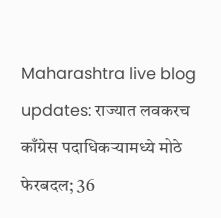Maharashtra live blog updates: राज्यात लवकरच काँग्रेस पदाधिकऱ्यामध्ये मोठे फेरबदल; 36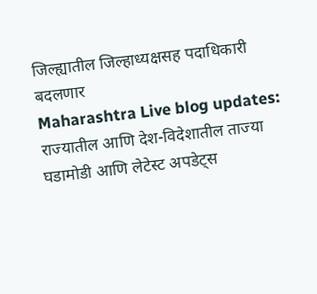जिल्ह्यातील जिल्हाध्यक्षसह पदाधिकारी बदलणार
Maharashtra Live blog updates: राज्यातील आणि देश-विदेशातील ताज्या घडामोडी आणि लेटेस्ट अपडेट्स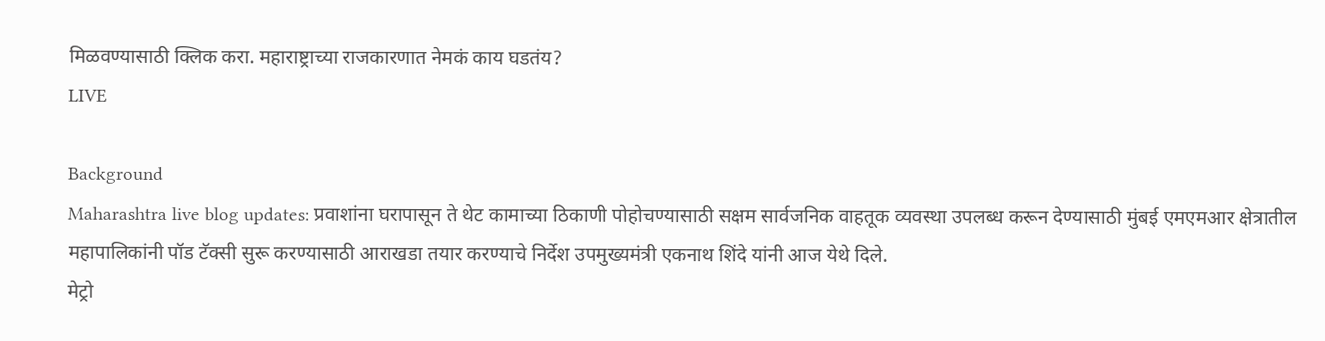मिळवण्यासाठी क्लिक करा. महाराष्ट्राच्या राजकारणात नेमकं काय घडतंय?
LIVE

Background
Maharashtra live blog updates: प्रवाशांना घरापासून ते थेट कामाच्या ठिकाणी पोहोचण्यासाठी सक्षम सार्वजनिक वाहतूक व्यवस्था उपलब्ध करून देण्यासाठी मुंबई एमएमआर क्षेत्रातील महापालिकांनी पॉड टॅक्सी सुरू करण्यासाठी आराखडा तयार करण्याचे निर्देश उपमुख्यमंत्री एकनाथ शिंदे यांनी आज येथे दिले.
मेट्रो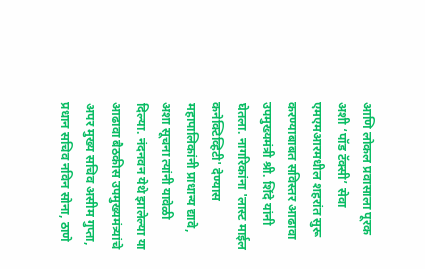आणि लोकल प्रवासाला पूरक अशी ‘पॉड टॅक्सी’ सेवा एमएमआरमधील शहरांत सुरू करण्याबाबत सविस्तर आढावा उपमुख्यमंत्री श्री. शिंदे यांनी घेतला. नागरिकांना 'लास्ट माईल कनेक्टिव्हिटी' देण्यास महापालिकांनी प्राधान्य द्यावे, अशा सूचना त्यांनी यावेळी दिल्या. नंदनवन येथे झालेल्या या आढावा बैठकीस उपमुख्यमंत्र्यांचे अपर मुख्य सचिव असीम गुप्ता, प्रधान सचिव नविन सोना, ठाणे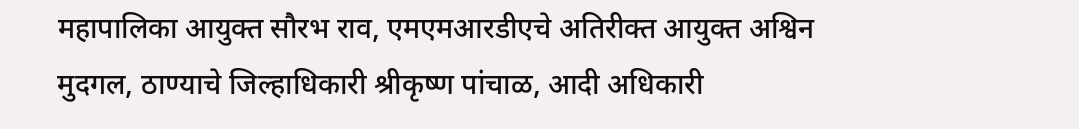महापालिका आयुक्त सौरभ राव, एमएमआरडीएचे अतिरीक्त आयुक्त अश्विन मुदगल, ठाण्याचे जिल्हाधिकारी श्रीकृष्ण पांचाळ, आदी अधिकारी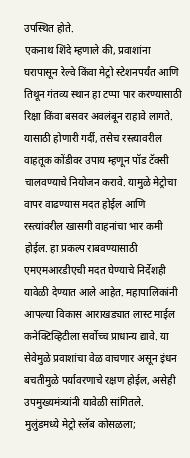उपस्थित होते.
एकनाथ शिंदे म्हणाले की, प्रवाशांना घरापासून रेल्वे किंवा मेट्रो स्टेशनपर्यंत आणि तिथून गंतव्य स्थान हा टप्पा पार करण्यासाठी रिक्षा किंवा बसवर अवलंबून राहावे लागते. यासाठी होणारी गर्दी, तसेच रस्त्यावरील वाहतूक कोंडीवर उपाय म्हणून पॉड टॅक्सी चालवण्याचे नियोजन करावे. यामुळे मेट्रोचा वापर वाढण्यास मदत होईल आणि रस्त्यांवरील खासगी वाहनांचा भार कमी होईल. हा प्रकल्प राबवण्यासाठी एमएमआरडीएची मदत घेण्याचे निर्देशही यावेळी देण्यात आले आहेत. महापालिकांनी आपल्या विकास आराखड्यात लास्ट माईल कनेक्टिव्हिटीला सर्वोच्च प्राधान्य द्यावे. या सेवेमुळे प्रवाशांचा वेळ वाचणार असून इंधन बचतीमुळे पर्यावरणाचे रक्षण होईल, असेही उपमुख्यमंत्र्यांनी यावेळी सांगितले.
मुलुंडमध्ये मेट्रो स्लॅब कोसळला;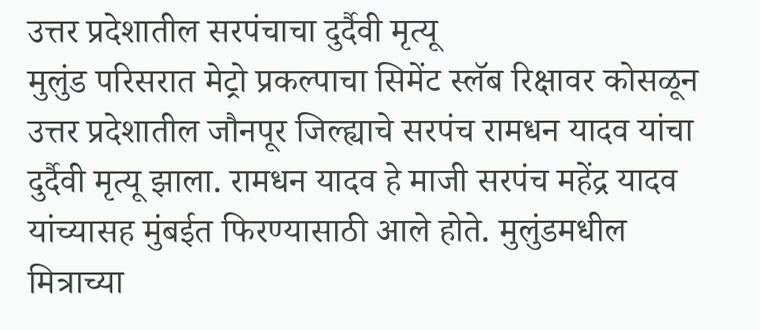उत्तर प्रदेशातील सरपंचाचा दुर्दैवी मृत्यू
मुलुंड परिसरात मेट्रो प्रकल्पाचा सिमेंट स्लॅब रिक्षावर कोसळून उत्तर प्रदेशातील जौनपूर जिल्ह्याचे सरपंच रामधन यादव यांचा दुर्दैवी मृत्यू झाला. रामधन यादव हे माजी सरपंच महेंद्र यादव यांच्यासह मुंबईत फिरण्यासाठी आले होते. मुलुंडमधील मित्राच्या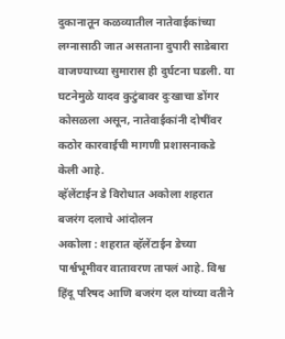दुकानातून कळव्यातील नातेवाईकांच्या लग्नासाठी जात असताना दुपारी साडेबारा वाजण्याच्या सुमारास ही दुर्घटना घडली. या घटनेमुळे यादव कुटुंबावर दुःखाचा डोंगर कोसळला असून, नातेवाईकांनी दोषींवर कठोर कारवाईची मागणी प्रशासनाकडे केली आहे.
व्हॅलेंटाईन डे विरोधात अकोला शहरात बजरंग दलाचे आंदोलन
अकोला : शहरात व्हॅलेंटाईन डेच्या पार्श्वभूमीवर वातावरण तापलं आहे. विश्व हिंदू परिषद आणि बजरंग दल यांच्या वतीने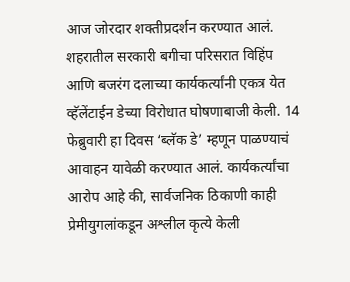आज जोरदार शक्तीप्रदर्शन करण्यात आलं. शहरातील सरकारी बगीचा परिसरात विहिंप आणि बजरंग दलाच्या कार्यकर्त्यांनी एकत्र येत व्हॅलेंटाईन डेच्या विरोधात घोषणाबाजी केली. 14 फेब्रुवारी हा दिवस ‘ब्लॅक डे’ म्हणून पाळण्याचं आवाहन यावेळी करण्यात आलं. कार्यकर्त्यांचा आरोप आहे की, सार्वजनिक ठिकाणी काही प्रेमीयुगलांकडून अश्लील कृत्ये केली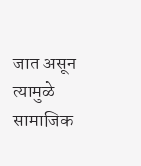जात असून त्यामुळे सामाजिक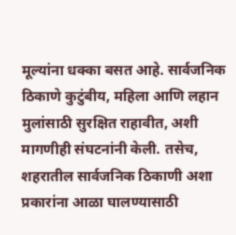मूल्यांना धक्का बसत आहे. सार्वजनिक ठिकाणे कुटुंबीय, महिला आणि लहान मुलांसाठी सुरक्षित राहावीत, अशी मागणीही संघटनांनी केली. तसेच, शहरातील सार्वजनिक ठिकाणी अशा प्रकारांना आळा घालण्यासाठी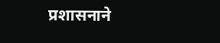प्रशासनाने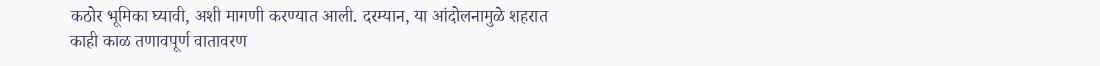कठोर भूमिका घ्यावी, अशी मागणी करण्यात आली. दरम्यान, या आंदोलनामुळे शहरात काही काळ तणावपूर्ण वातावरण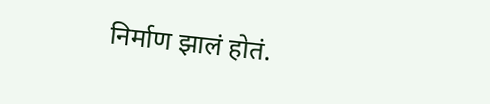निर्माण झालं होतं.